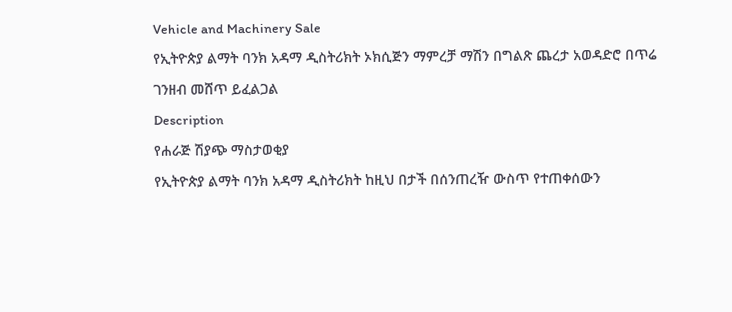Vehicle and Machinery Sale
የኢትዮጵያ ልማት ባንክ አዳማ ዲስትሪክት ኦክሲጅን ማምረቻ ማሽን በግልጽ ጨረታ አወዳድሮ በጥሬ ገንዘብ መሸጥ ይፈልጋል
Description
የሐራጅ ሽያጭ ማስታወቂያ
የኢትዮጵያ ልማት ባንክ አዳማ ዲስትሪክት ከዚህ በታች በሰንጠረዥ ውስጥ የተጠቀሰውን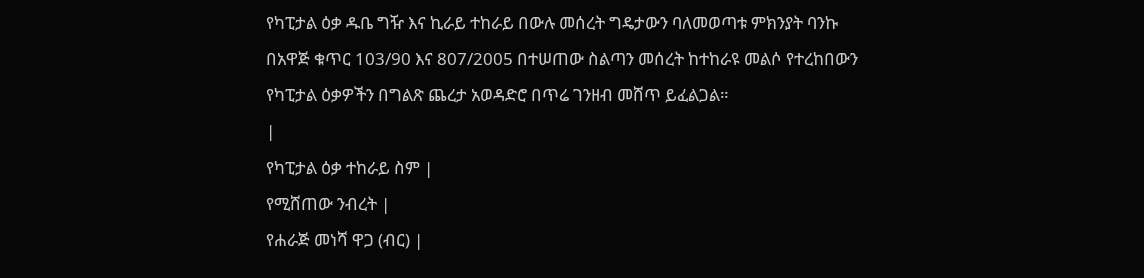የካፒታል ዕቃ ዱቤ ግዥ እና ኪራይ ተከራይ በውሉ መሰረት ግዴታውን ባለመወጣቱ ምክንያት ባንኩ በአዋጅ ቁጥር 103/90 እና 807/2005 በተሠጠው ስልጣን መሰረት ከተከራዩ መልሶ የተረከበውን የካፒታል ዕቃዎችን በግልጽ ጨረታ አወዳድሮ በጥሬ ገንዘብ መሸጥ ይፈልጋል።
|
የካፒታል ዕቃ ተከራይ ስም |
የሚሸጠው ንብረት |
የሐራጅ መነሻ ዋጋ (ብር) |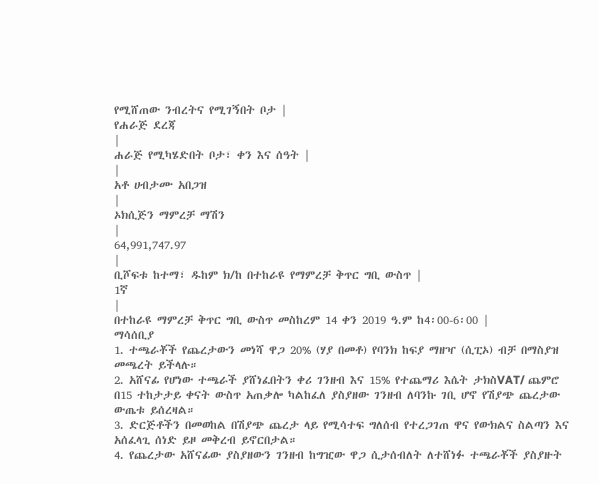የሚሸጠው ንብረትና የሚገኝበት ቦታ |
የሐራጅ ደረጃ
|
ሐራጅ የሚካሄድበት ቦታ፣ ቀን እና ሰዓት |
|
አቶ ሀብታሙ አበጋዝ
|
ኦክሲጅን ማምረቻ ማሽን
|
64,991,747.97
|
ቢሾፍቱ ከተማ፣ ዱከም ክ/ከ በተከራዩ የማምረቻ ቅጥር ግቢ ውስጥ |
1ኛ
|
በተከራዩ ማምረቻ ቅጥር ግቢ ውስጥ መስከረም 14 ቀን 2019 ዓ.ም ከ4፡00-6፡00 |
ማሳሰቢያ
1. ተጫራቾች የጨረታውን መነሻ ዋጋ 20% (ሃያ በመቶ) የባንክ ከፍያ ማዘዣ (ሲፒኦ) ብቻ በማስያዝ መጫረት ይችላሉ።
2. አሸናፊ የሆነው ተጫራች ያሸነፈበትን ቀሪ ገንዘብ እና 15% የተጨማሪ እሴት ታክስVAT/ ጨምሮ በ15 ተከታታይ ቀናት ውስጥ አጠቃሎ ካልከፈለ ያስያዘው ገንዘብ ለባንኩ ገቢ ሆኖ የሽያጭ ጨረታው ውጤቱ ይሰረዛል።
3. ድርጅቶችን በመወከል በሽያጭ ጨረታ ላይ የሚሳተፍ ግለሰብ የተረጋገጠ ዋና የውክልና ስልጣን እና አሰፈላጊ ሰነድ ይዞ መቅረብ ይኖርበታል።
4. የጨረታው አሸናፊው ያስያዘውን ገንዘብ ከግዢው ዋጋ ሲታሰብለት ለተሸነፉ ተጫራቾች ያስያዙት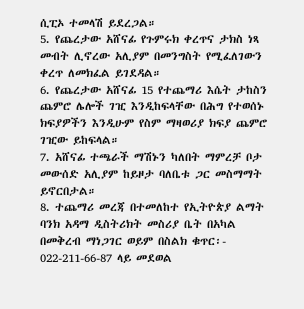ሲፒኦ ተመላሽ ይደረጋል።
5. የጨረታው አሸናፊ የጉምሩክ ቀረጥና ታክስ ነጻ መብት ሊኖረው አሊያም በመንግስት የሚፈለገውን ቀረጥ ለመክፈል ይገደዳል።
6. የጨረታው አሸናፊ 15 የተጨማሪ እሴት ታከስን ጨምሮ ሌሎች ገዢ እንዲከፍላቸው በሕግ የተወሰኑ ክፍያዎችን እንዲሁም የስም ማዛወሪያ ክፍያ ጨምሮ ገዢው ይከፍላል።
7. አሸናፊ ተጫራች ማሽኑን ካለበት ማምረቻ ቦታ መውሰድ አሊያም ከይዞታ ባለቤቱ ጋር መስማማት ይኖርበታል።
8. ተጨማሪ መረጃ በተመለከተ የኢትዮጵያ ልማት ባንክ አዳማ ዲስትሪክት መስሪያ ቤት በአካል በመቅረብ ማነጋገር ወይም በስልክ ቁጥር፡- 022-211-66-87 ላይ መደወል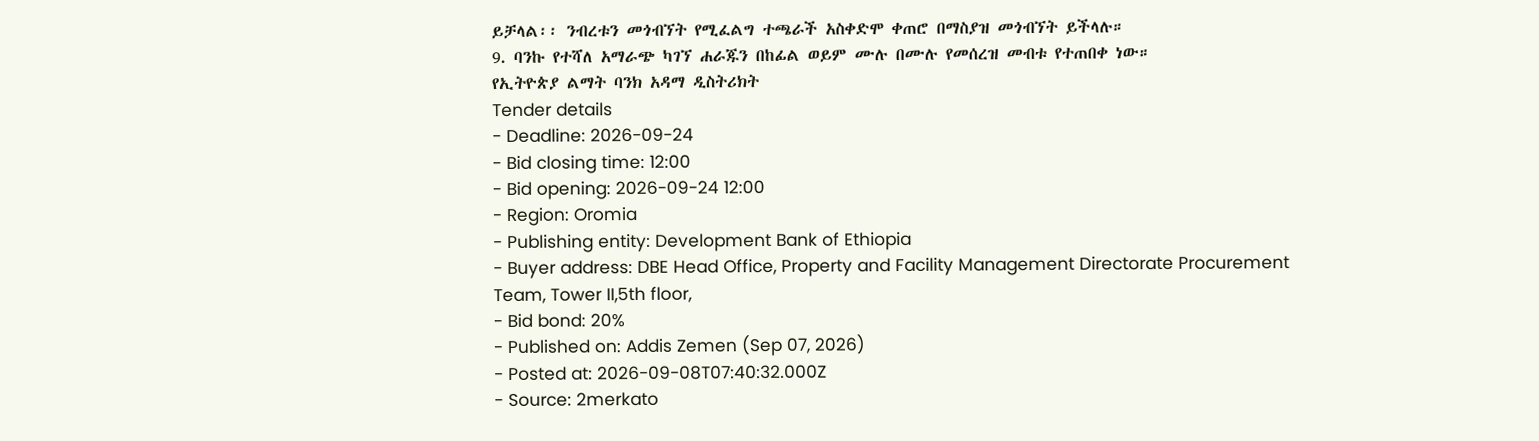ይቻላል፡፡ ንብረቱን መጎብኘት የሚፈልግ ተጫራች አስቀድሞ ቀጠሮ በማስያዝ መጎብኘት ይችላሉ።
9. ባንኩ የተሻለ አማራጭ ካገኘ ሐራጁን በከፊል ወይም ሙሉ በሙሉ የመሰረዝ መብቱ የተጠበቀ ነው።
የኢትዮጵያ ልማት ባንክ አዳማ ዲስትሪክት
Tender details
- Deadline: 2026-09-24
- Bid closing time: 12:00
- Bid opening: 2026-09-24 12:00
- Region: Oromia
- Publishing entity: Development Bank of Ethiopia
- Buyer address: DBE Head Office, Property and Facility Management Directorate Procurement Team, Tower II,5th floor,
- Bid bond: 20%
- Published on: Addis Zemen (Sep 07, 2026)
- Posted at: 2026-09-08T07:40:32.000Z
- Source: 2merkato